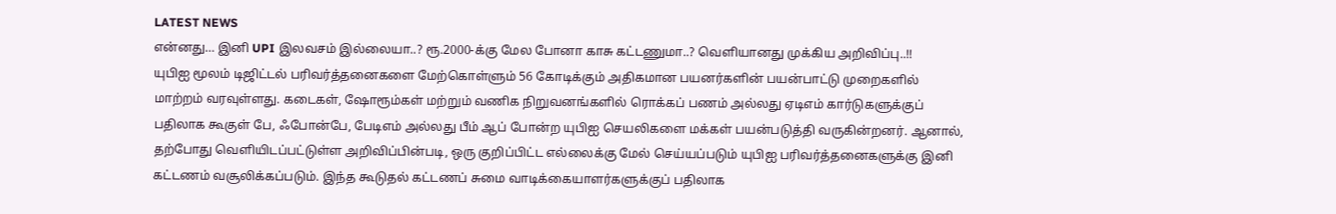LATEST NEWS
என்னது… இனி UPI இலவசம் இல்லையா..? ரூ.2000-க்கு மேல போனா காசு கட்டணுமா..? வெளியானது முக்கிய அறிவிப்பு..!!
யுபிஐ மூலம் டிஜிட்டல் பரிவர்த்தனைகளை மேற்கொள்ளும் 56 கோடிக்கும் அதிகமான பயனர்களின் பயன்பாட்டு முறைகளில் மாற்றம் வரவுள்ளது. கடைகள், ஷோரூம்கள் மற்றும் வணிக நிறுவனங்களில் ரொக்கப் பணம் அல்லது ஏடிஎம் கார்டுகளுக்குப் பதிலாக கூகுள் பே, ஃபோன்பே, பேடிஎம் அல்லது பீம் ஆப் போன்ற யுபிஐ செயலிகளை மக்கள் பயன்படுத்தி வருகின்றனர். ஆனால், தற்போது வெளியிடப்பட்டுள்ள அறிவிப்பின்படி, ஒரு குறிப்பிட்ட எல்லைக்கு மேல் செய்யப்படும் யுபிஐ பரிவர்த்தனைகளுக்கு இனி கட்டணம் வசூலிக்கப்படும். இந்த கூடுதல் கட்டணப் சுமை வாடிக்கையாளர்களுக்குப் பதிலாக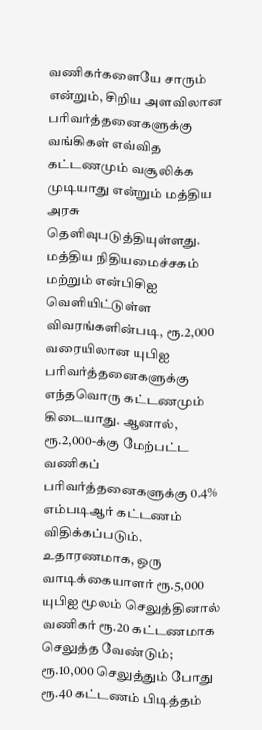வணிகர்களையே சாரும் என்றும், சிறிய அளவிலான பரிவர்த்தனைகளுக்கு வங்கிகள் எவ்வித கட்டணமும் வசூலிக்க முடியாது என்றும் மத்திய அரசு தெளிவுபடுத்தியுள்ளது.
மத்திய நிதியமைச்சகம் மற்றும் என்பிசிஐ வெளியிட்டுள்ள விவரங்களின்படி, ரூ.2,000 வரையிலான யுபிஐ பரிவர்த்தனைகளுக்கு எந்தவொரு கட்டணமும் கிடையாது. ஆனால், ரூ.2,000-க்கு மேற்பட்ட வணிகப் பரிவர்த்தனைகளுக்கு 0.4% எம்படிஆர் கட்டணம் விதிக்கப்படும். உதாரணமாக, ஒரு வாடிக்கையாளர் ரூ.5,000 யுபிஐ மூலம் செலுத்தினால் வணிகர் ரூ.20 கட்டணமாக செலுத்த வேண்டும்; ரூ.10,000 செலுத்தும் போது ரூ.40 கட்டணம் பிடித்தம்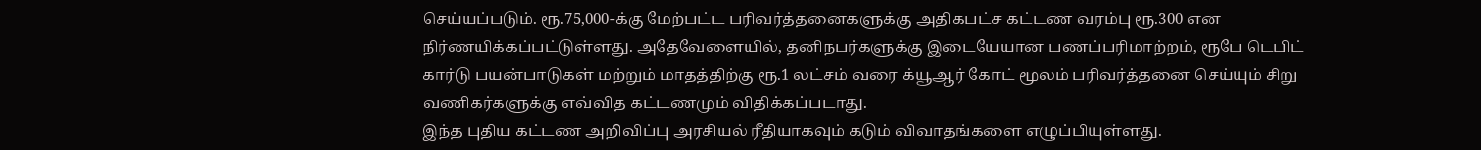செய்யப்படும். ரூ.75,000-க்கு மேற்பட்ட பரிவர்த்தனைகளுக்கு அதிகபட்ச கட்டண வரம்பு ரூ.300 என நிர்ணயிக்கப்பட்டுள்ளது. அதேவேளையில், தனிநபர்களுக்கு இடையேயான பணப்பரிமாற்றம், ரூபே டெபிட் கார்டு பயன்பாடுகள் மற்றும் மாதத்திற்கு ரூ.1 லட்சம் வரை க்யூஆர் கோட் மூலம் பரிவர்த்தனை செய்யும் சிறு வணிகர்களுக்கு எவ்வித கட்டணமும் விதிக்கப்படாது.
இந்த புதிய கட்டண அறிவிப்பு அரசியல் ரீதியாகவும் கடும் விவாதங்களை எழுப்பியுள்ளது.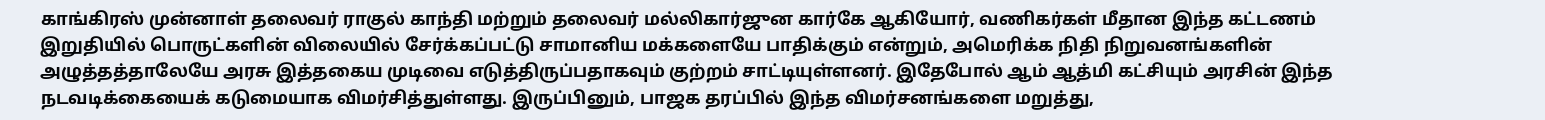காங்கிரஸ் முன்னாள் தலைவர் ராகுல் காந்தி மற்றும் தலைவர் மல்லிகார்ஜுன கார்கே ஆகியோர், வணிகர்கள் மீதான இந்த கட்டணம் இறுதியில் பொருட்களின் விலையில் சேர்க்கப்பட்டு சாமானிய மக்களையே பாதிக்கும் என்றும், அமெரிக்க நிதி நிறுவனங்களின் அழுத்தத்தாலேயே அரசு இத்தகைய முடிவை எடுத்திருப்பதாகவும் குற்றம் சாட்டியுள்ளனர். இதேபோல் ஆம் ஆத்மி கட்சியும் அரசின் இந்த நடவடிக்கையைக் கடுமையாக விமர்சித்துள்ளது. இருப்பினும், பாஜக தரப்பில் இந்த விமர்சனங்களை மறுத்து,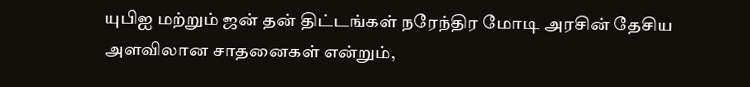யுபிஐ மற்றும் ஜன் தன் திட்டங்கள் நரேந்திர மோடி அரசின் தேசிய அளவிலான சாதனைகள் என்றும்,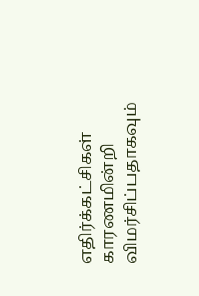எதிர்க்கட்சிகள் காரணமின்றி விமர்சிப்பதாகவும்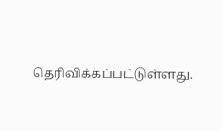தெரிவிக்கப்பட்டுள்ளது.